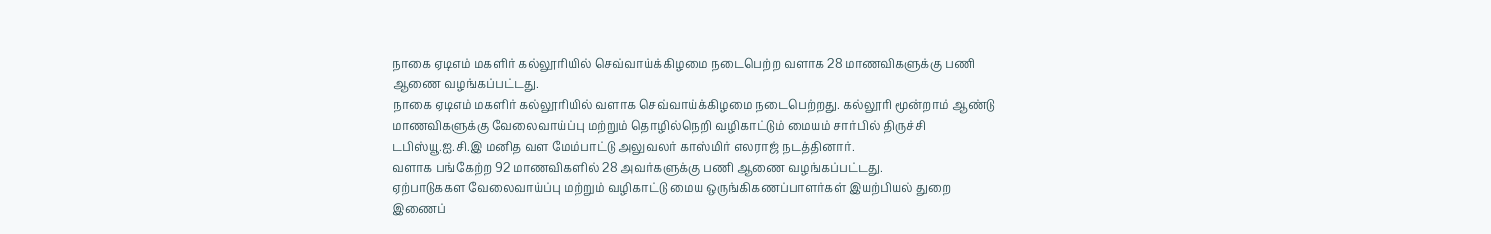நாகை ஏடிஎம் மகளிர் கல்லூரியில் செவ்வாய்க்கிழமை நடைபெற்ற வளாக 28 மாணவிகளுக்கு பணி ஆணை வழங்கப்பட்டது.
நாகை ஏடிஎம் மகளிர் கல்லூரியில் வளாக செவ்வாய்க்கிழமை நடைபெற்றது. கல்லூரி மூன்றாம் ஆண்டு மாணவிகளுக்கு வேலைவாய்ப்பு மற்றும் தொழில்நெறி வழிகாட்டும் மையம் சார்பில் திருச்சி டபிஸ்யூ.ஐ.சி.இ மனித வள மேம்பாட்டு அலுவலர் காஸ்மிர் எலராஜ் நடத்தினார்.
வளாக பங்கேற்ற 92 மாணவிகளில் 28 அவர்களுக்கு பணி ஆணை வழங்கப்பட்டது.
ஏற்பாடுககள வேலைவாய்ப்பு மற்றும் வழிகாட்டு மைய ஒருங்கிகணப்பாளர்கள் இயற்பியல் துறை இணைப்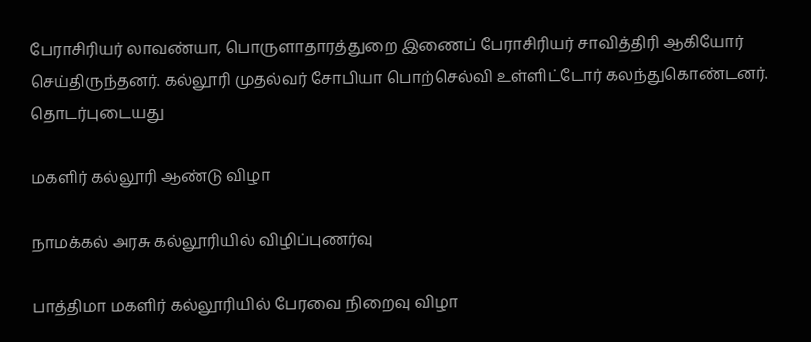பேராசிரியர் லாவண்யா, பொருளாதாரத்துறை இணைப் பேராசிரியர் சாவித்திரி ஆகியோர் செய்திருந்தனர். கல்லூரி முதல்வர் சோபியா பொற்செல்வி உள்ளிட்டோர் கலந்துகொண்டனர்.
தொடர்புடையது

மகளிர் கல்லூரி ஆண்டு விழா

நாமக்கல் அரசு கல்லூரியில் விழிப்புணர்வு

பாத்திமா மகளிர் கல்லூரியில் பேரவை நிறைவு விழா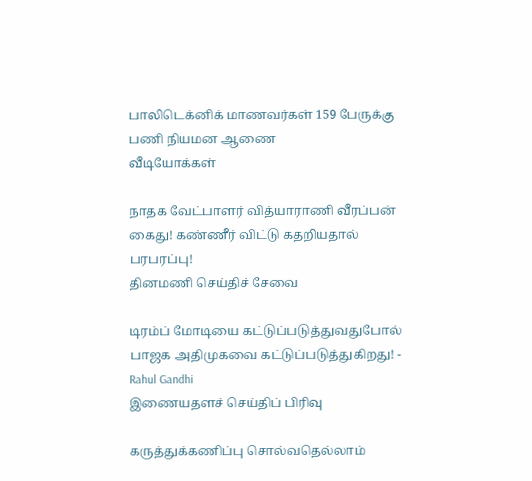பாலிடெக்னிக் மாணவர்கள் 159 பேருக்கு பணி நியமன ஆணை
வீடியோக்கள்

நாதக வேட்பாளர் வித்யாராணி வீரப்பன் கைது! கண்ணீர் விட்டு கதறியதால் பரபரப்பு!
தினமணி செய்திச் சேவை

டிரம்ப் மோடியை கட்டுப்படுத்துவதுபோல் பாஜக அதிமுகவை கட்டுப்படுத்துகிறது! - Rahul Gandhi
இணையதளச் செய்திப் பிரிவு

கருத்துக்கணிப்பு சொல்வதெல்லாம்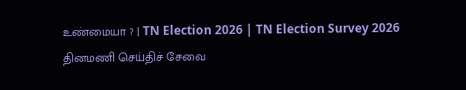உண்மையா ? | TN Election 2026 | TN Election Survey 2026
தினமணி செய்திச் சேவை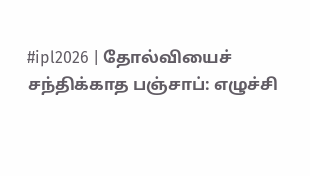#ipl2026 | தோல்வியைச் சந்திக்காத பஞ்சாப்: எழுச்சி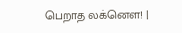பெறாத லக்னௌ! |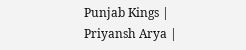Punjab Kings | Priyansh Arya |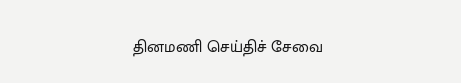தினமணி செய்திச் சேவை